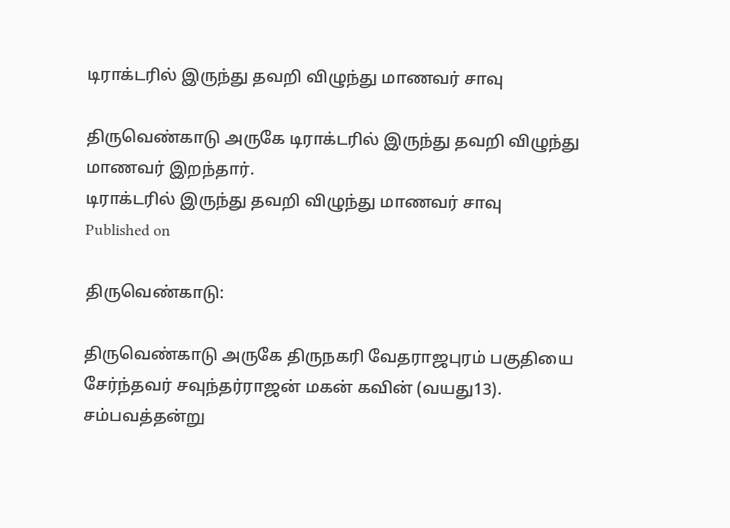டிராக்டரில் இருந்து தவறி விழுந்து மாணவர் சாவு

திருவெண்காடு அருகே டிராக்டரில் இருந்து தவறி விழுந்து மாணவர் இறந்தார்.
டிராக்டரில் இருந்து தவறி விழுந்து மாணவர் சாவு
Published on

திருவெண்காடு:

திருவெண்காடு அருகே திருநகரி வேதராஜபுரம் பகுதியை சேர்ந்தவர் சவுந்தர்ராஜன் மகன் கவின் (வயது13). சம்பவத்தன்று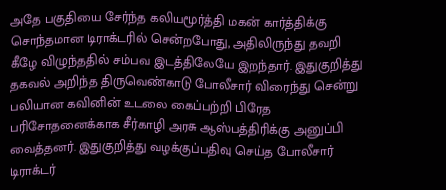அதே பகுதியை சேர்ந்த கலியமூர்த்தி மகன் கார்த்திக்கு சொந்தமான டிராக்டரில் சென்றபோது, அதிலிருந்து தவறி கீழே விழுந்ததில் சம்பவ இடத்திலேயே இறந்தார். இதுகுறித்து தகவல் அறிந்த திருவெண்காடு போலீசார் விரைந்து சென்று பலியான கவினின் உடலை கைப்பற்றி பிரேத பரிசோதனைக்காக சீர்காழி அரசு ஆஸ்பத்திரிக்கு அனுப்பி வைத்தனர். இதுகுறித்து வழக்குப்பதிவு செய்த போலீசார் டிராக்டர்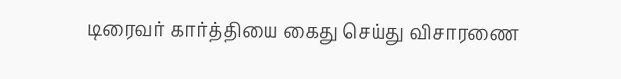டிரைவர் கார்த்தியை கைது செய்து விசாரணை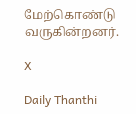மேற்கொண்டு வருகின்றனர்.

X

Daily Thanthi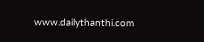www.dailythanthi.com